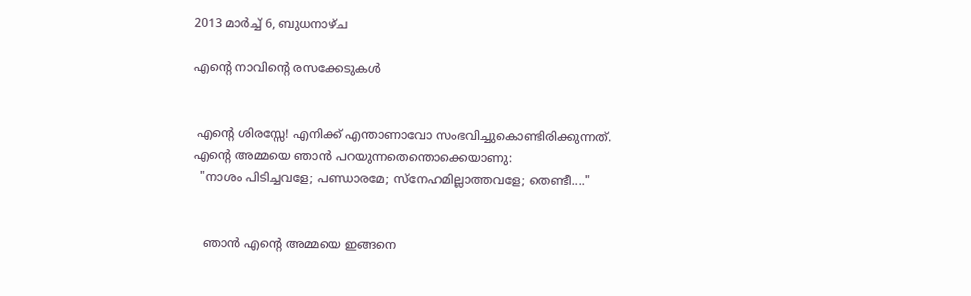2013 മാർച്ച് 6, ബുധനാഴ്‌ച

എന്റെ നാവിന്റെ രസക്കേടുകള്‍


 എന്റെ ശിരസ്സേ! എനിക്ക് എന്താണാവോ സംഭവിച്ചുകൊണ്ടിരിക്കുന്നത്. എന്റെ അമ്മയെ ഞാന്‍ പറയുന്നതെന്തൊക്കെയാണു:
  "നാശം പിടിച്ചവളേ; പണ്ഡാരമേ; സ്നേഹമില്ലാത്തവളേ; തെണ്ടീ...."


   ഞാന്‍ എന്റെ അമ്മയെ ഇങ്ങനെ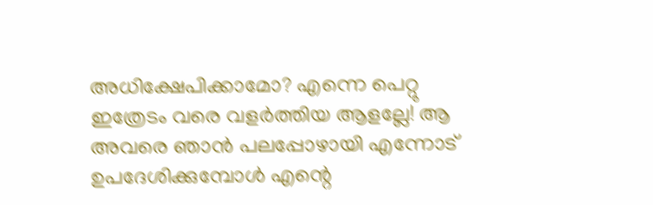അധിക്ഷേപിക്കാമോ? എന്നെ പെറ്റു ഇത്രേടം വരെ വളര്‍ത്തിയ ആളല്ലേ! ആ അവരെ ഞാന്‍ പലപ്പോഴായി എന്നോട് ഉപദേശിക്കുമ്പോള്‍ എന്റെ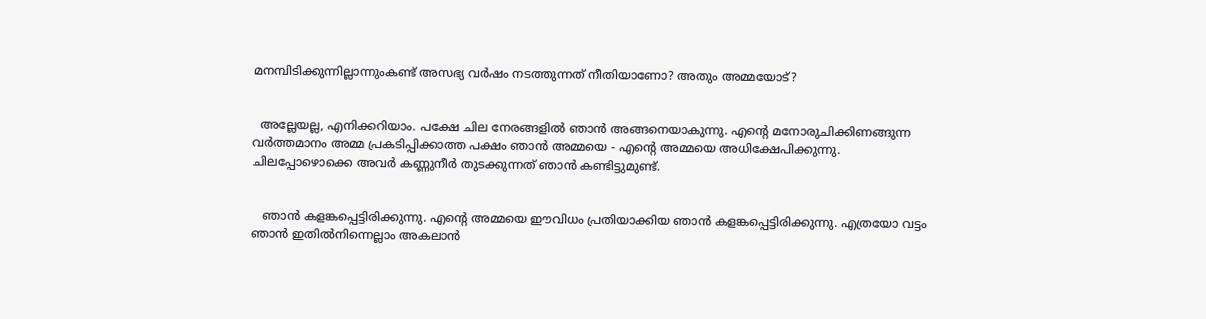മനമ്പിടിക്കുന്നില്ലാന്നുംകണ്ട് അസഭ്യ വര്‍ഷം നടത്തുന്നത് നീതിയാണോ? അതും അമ്മയോട്?


  അല്ലേയല്ല, എനിക്കറിയാം. പക്ഷേ ചില നേരങ്ങളില്‍ ഞാന്‍ അങ്ങനെയാകുന്നു. എന്റെ മനോരുചിക്കിണങ്ങുന്ന വര്‍ത്തമാനം അമ്മ പ്രകടിപ്പിക്കാത്ത പക്ഷം ഞാന്‍ അമ്മയെ - എന്റെ അമ്മയെ അധിക്ഷേപിക്കുന്നു. ചിലപ്പോഴൊക്കെ അവര്‍ കണ്ണുനീര്‍ തുടക്കുന്നത് ഞാന്‍ കണ്ടിട്ടുമുണ്ട്.


   ഞാന്‍ കളങ്കപ്പെട്ടിരിക്കുന്നു. എന്റെ അമ്മയെ ഈവിധം പ്രതിയാക്കിയ ഞാന്‍ കളങ്കപ്പെട്ടിരിക്കുന്നു. എത്രയോ വട്ടം ഞാന്‍ ഇതില്‍നിന്നെല്ലാം അകലാന്‍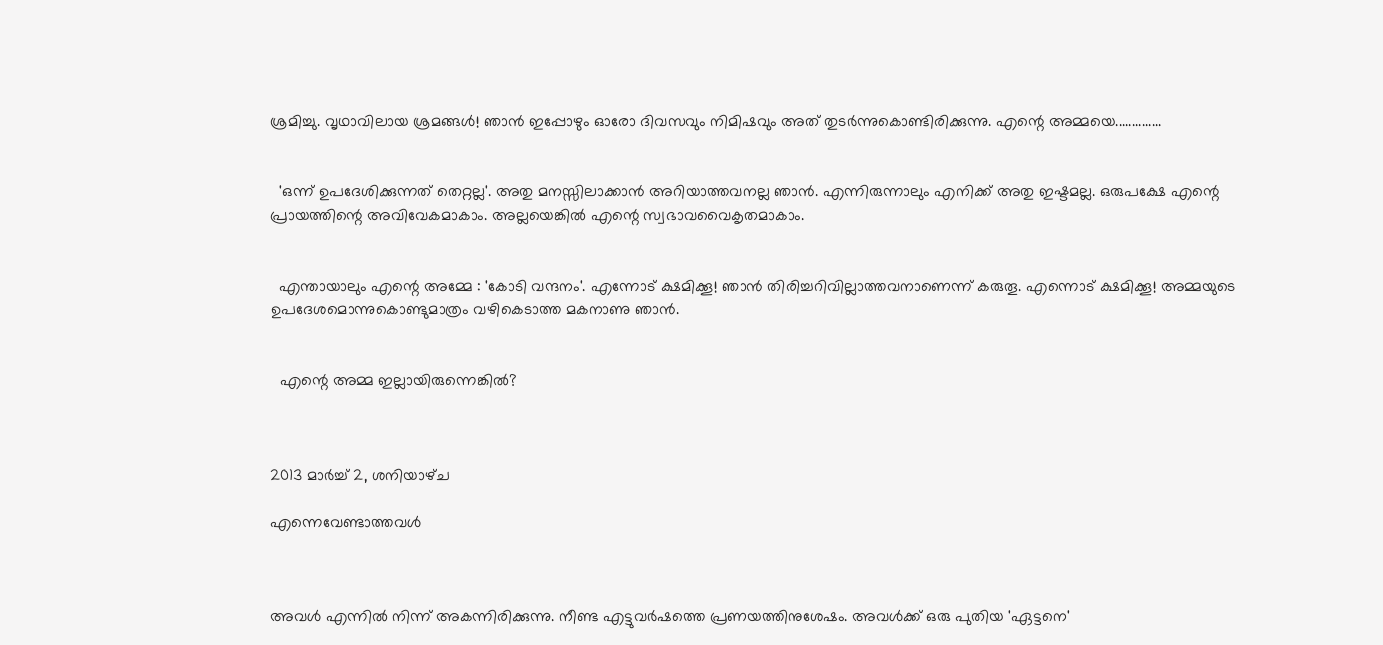ശ്രമിച്ചു. വൃഥാവിലായ ശ്രമങ്ങള്‍! ഞാന്‍ ഇപ്പോഴും ഓരോ ദിവസവും നിമിഷവും അത് തുടര്‍ന്നുകൊണ്ടിരിക്കുന്നു. എന്റെ അമ്മയെ..............


  'ഒന്ന് ഉപദേശിക്കുന്നത് തെറ്റല്ല'. അതു മനസ്സിലാക്കാന്‍ അറിയാത്തവനല്ല ഞാന്‍. എന്നിരുന്നാലും എനിക്ക് അതു ഇഷ്ടമല്ല. ഒരുപക്ഷേ എന്റെ പ്രായത്തിന്റെ അവിവേകമാകാം. അല്ലയെങ്കില്‍ എന്റെ സ്വഭാവവൈകൃതമാകാം.


  എന്തായാലും എന്റെ അമ്മേ : 'കോടി വന്ദനം'. എന്നോട് ക്ഷമിക്കൂ! ഞാന്‍ തിരിച്ചറിവില്ലാത്തവനാണെന്ന് കരുതൂ. എന്നൊട് ക്ഷമിക്കൂ! അമ്മയുടെ ഉപദേശമൊന്നുകൊണ്ടുമാത്രം വഴികെടാത്ത മകനാണു ഞാന്‍.


  എന്റെ അമ്മ ഇല്ലായിരുന്നെങ്കില്‍?



2013 മാർച്ച് 2, ശനിയാഴ്‌ച

എന്നെവേണ്ടാത്തവള്‍



അവള്‍ എന്നില്‍ നിന്ന് അകന്നിരിക്കുന്നു. നീണ്ട എട്ടുവര്‍ഷത്തെ പ്രണയത്തിനുശേഷം. അവള്‍ക്ക് ഒരു പുതിയ 'ഏട്ടനെ'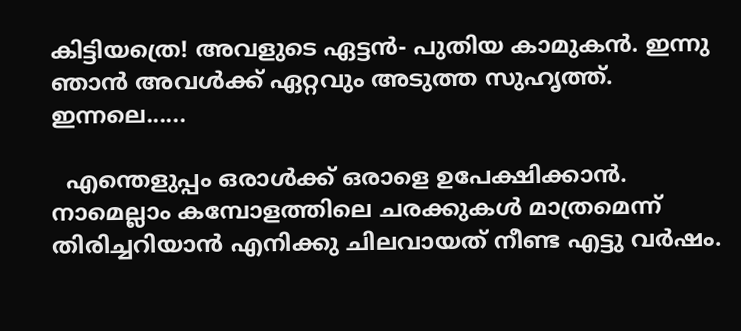കിട്ടിയത്രെ! അവളുടെ ഏട്ടന്‍- പുതിയ കാമുകന്‍. ഇന്നു ഞാന്‍ അവള്‍ക്ക് ഏറ്റവും അടുത്ത സുഹൃത്ത്. ഇന്നലെ......

  എന്തെളുപ്പം ഒരാള്‍ക്ക് ഒരാളെ ഉപേക്ഷിക്കാന്‍. നാമെല്ലാം കമ്പോളത്തിലെ ചരക്കുകള്‍ മാത്രമെന്ന് തിരിച്ചറിയാന്‍ എനിക്കു ചിലവായത് നീണ്ട എട്ടു വര്‍ഷം.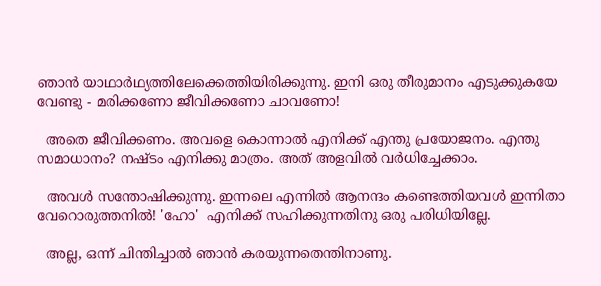ഞാന്‍ യാഥാര്‍ഥ്യത്തിലേക്കെത്തിയിരിക്കുന്നു. ഇനി ഒരു തീരുമാനം എടുക്കുകയേ വേണ്ടു - മരിക്കണോ ജീവിക്കണോ ചാവണോ!

  അതെ ജീവിക്കണം. അവളെ കൊന്നാല്‍ എനിക്ക് എന്തു പ്രയോജനം. എന്തു സമാധാനം? നഷ്ടം എനിക്കു മാത്രം. അത് അളവില്‍ വര്‍ധിച്ചേക്കാം.

  അവള്‍ സന്തോഷിക്കുന്നു. ഇന്നലെ എന്നില്‍ ആനന്ദം കണ്ടെത്തിയവള്‍ ഇന്നിതാ വേറൊരുത്തനില്‍! 'ഹോ'  എനിക്ക് സഹിക്കുന്നതിനു ഒരു പരിധിയില്ലേ.

  അല്ല, ഒന്ന് ചിന്തിച്ചാല്‍ ഞാന്‍ കരയുന്നതെന്തിനാണു.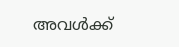അവള്‍ക്ക്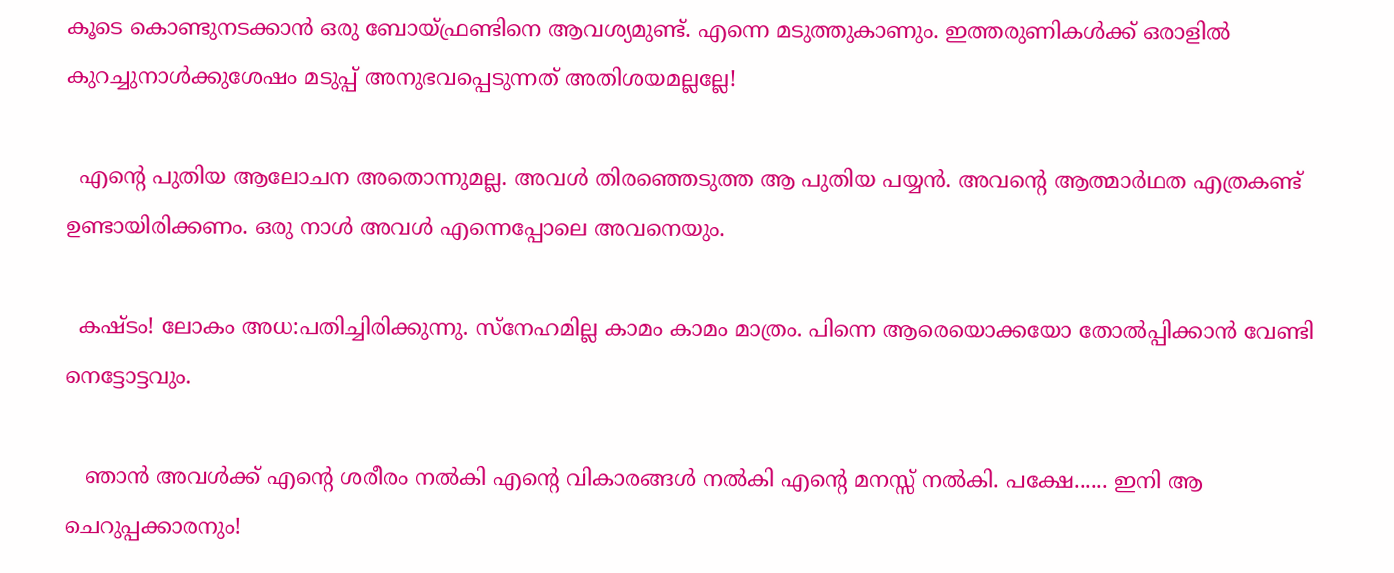കൂടെ കൊണ്ടുനടക്കാന്‍ ഒരു ബോയ്ഫ്രണ്ടിനെ ആവശ്യമുണ്ട്. എന്നെ മടുത്തുകാണും. ഇത്തരുണികള്‍ക്ക് ഒരാളില്‍ കുറച്ചുനാള്‍ക്കുശേഷം മടുപ്പ് അനുഭവപ്പെടുന്നത് അതിശയമല്ലല്ലേ!

  എന്റെ പുതിയ ആലോചന അതൊന്നുമല്ല. അവള്‍ തിരഞ്ഞെടുത്ത ആ പുതിയ പയ്യന്‍. അവന്റെ ആത്മാര്‍ഥത എത്രകണ്ട് ഉണ്ടായിരിക്കണം. ഒരു നാള്‍ അവള്‍ എന്നെപ്പോലെ അവനെയും.

  കഷ്ടം! ലോകം അധ:പതിച്ചിരിക്കുന്നു. സ്നേഹമില്ല കാമം കാമം മാത്രം. പിന്നെ ആരെയൊക്കയോ തോല്‍പ്പിക്കാന്‍ വേണ്ടി നെട്ടോട്ടവും.

   ഞാന്‍ അവള്‍ക്ക് എന്റെ ശരീരം നല്‍കി എന്റെ വികാരങ്ങള്‍ നല്‍കി എന്റെ മനസ്സ് നല്‍കി. പക്ഷേ...... ഇനി ആ ചെറുപ്പക്കാരനും!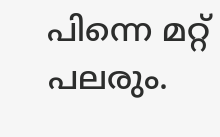പിന്നെ മറ്റ് പലരും.